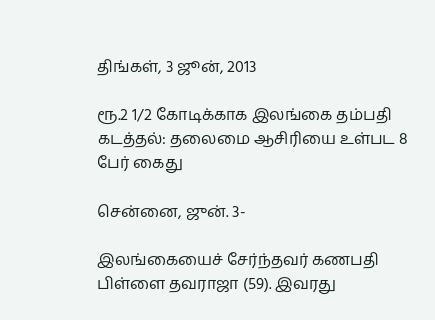திங்கள், 3 ஜூன், 2013

ரூ.2 1/2 கோடிக்காக இலங்கை தம்பதி கடத்தல்: தலைமை ஆசிரியை உள்பட 8 பேர் கைது

சென்னை, ஜுன். 3-

இலங்கையைச் சேர்ந்தவர் கணபதி பிள்ளை தவராஜா (59). இவரது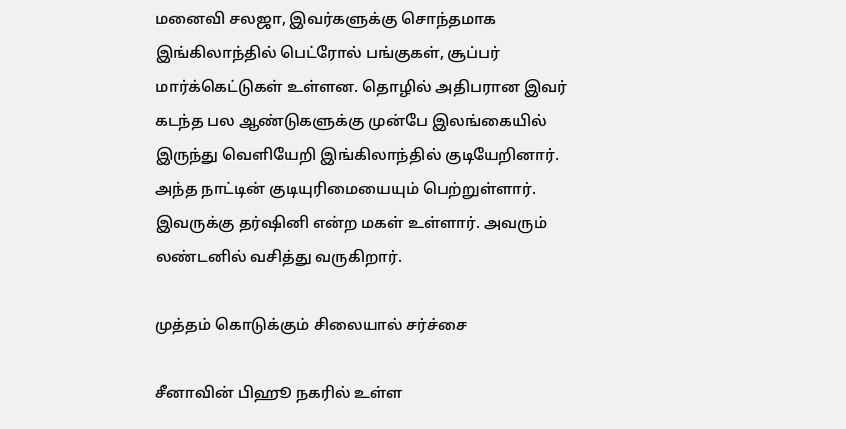மனைவி சலஜா, இவர்களுக்கு சொந்தமாக இங்கிலாந்தில் பெட்ரோல் பங்குகள், சூப்பர் மார்க்கெட்டுகள் உள்ளன. தொழில் அதிபரான இவர் கடந்த பல ஆண்டுகளுக்கு முன்பே இலங்கையில் இருந்து வெளியேறி இங்கிலாந்தில் குடியேறினார். அந்த நாட்டின் குடியுரிமையையும் பெற்றுள்ளார். இவருக்கு தர்ஷினி என்ற மகள் உள்ளார். அவரும் லண்டனில் வசித்து வருகிறார்.

முத்தம் கொடுக்கும் சிலையால் சர்ச்சை

சீனாவின் பிஹூ நகரில் உள்ள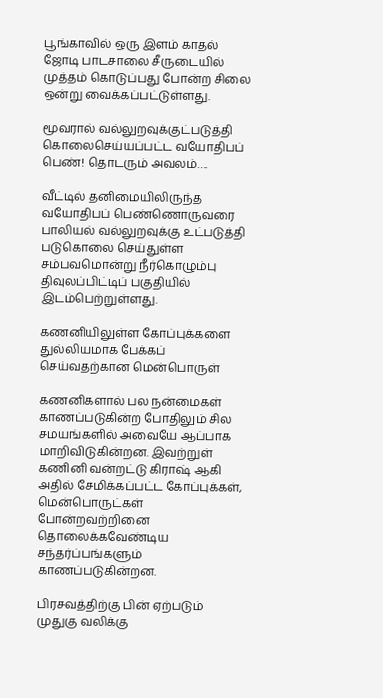பூங்காவில் ஒரு இளம் காதல் ஜோடி பாடசாலை சீருடையில் முத்தம் கொடுப்பது போன்ற சிலை ஒன்று வைக்கப்பட்டுள்ளது.

மூவரால் வல்லுறவுக்குட்படுத்தி கொலைசெய்யப்பட்ட வயோதிபப் பெண்! தொடரும் அவலம்….

வீட்டில் தனிமையிலிருந்த வயோதிபப் பெண்ணொருவரை பாலியல் வல்லுறவுக்கு உட்படுத்தி படுகொலை செய்துள்ள சம்பவமொன்று நீர்கொழும்பு திவுலப்பிட்டிப் பகுதியில் இடம்பெற்றுள்ளது.

கணனியிலுள்ள கோப்புக்களை துல்லியமாக பேக்கப் செய்வதற்கான மென்பொருள்

கணனிகளால் பல நன்மைகள் காணப்படுகின்ற போதிலும் சில சமயங்களில் அவையே ஆப்பாக மாறிவிடுகின்றன. இவற்றுள் கணினி வன்றட்டு கிராஷ் ஆகி அதில் சேமிக்கப்பட்ட கோப்புக்கள், மென்பொருட்கள் போன்றவற்றினை தொலைக்கவேண்டிய சந்தர்ப்பங்களும் காணப்படுகின்றன.

பிரசவத்திற்கு பின் ஏற்படும் முதுகு வலிக்கு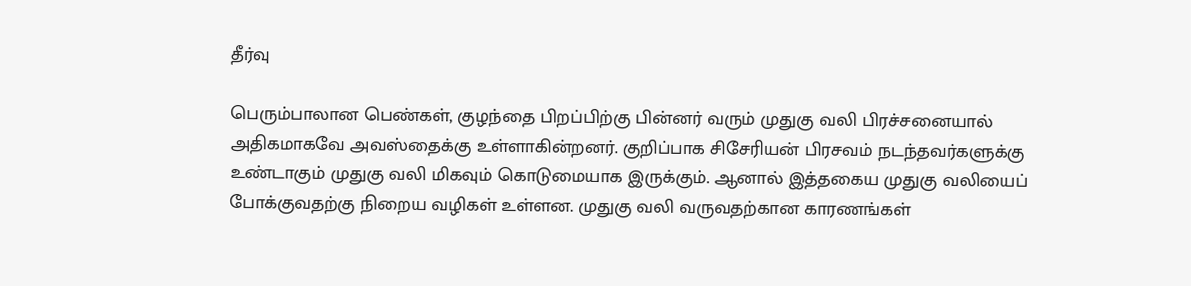தீர்வு

பெரும்பாலான பெண்கள், குழந்தை பிறப்பிற்கு பின்னர் வரும் முதுகு வலி பிரச்சனையால் அதிகமாகவே அவஸ்தைக்கு உள்ளாகின்றனர். குறிப்பாக சிசேரியன் பிரசவம் நடந்தவர்களுக்கு உண்டாகும் முதுகு வலி மிகவும் கொடுமையாக இருக்கும். ஆனால் இத்தகைய முதுகு வலியைப் போக்குவதற்கு நிறைய வழிகள் உள்ளன. முதுகு வலி வருவதற்கான காரணங்கள்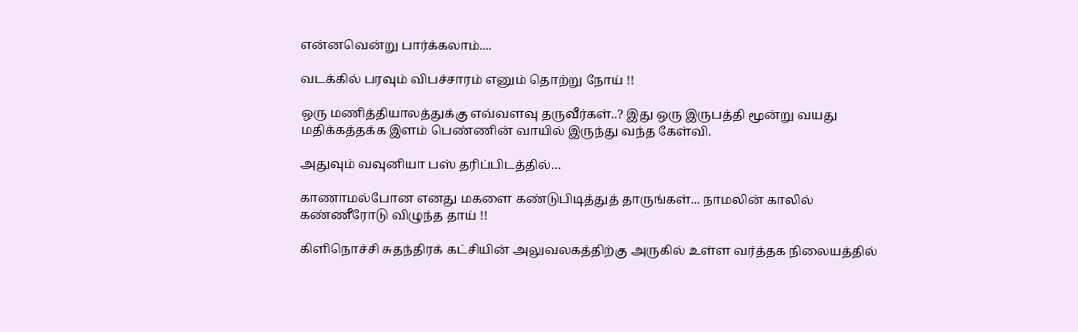என்னவென்று பார்க்கலாம்....

வடக்கில் பரவும் விபச்சாரம் எனும் தொற்று நோய் !!

ஒரு மணித்தியாலத்துக்கு எவ்வளவு தருவீர்கள்..? இது ஒரு இருபத்தி மூன்று வயது மதிக்கத்தக்க இளம் பெண்ணின் வாயில் இருந்து வந்த கேள்வி.

அதுவும் வவுனியா பஸ் தரிப்பிடத்தில்…

காணாமல்போன எனது மகளை கண்டுபிடித்துத் தாருங்கள்... நாமலின் காலில் கண்ணீரோடு விழுந்த தாய் !!

கிளிநொச்சி சுதந்திரக் கட்சியின் அலுவலகத்திற்கு அருகில் உள்ள வர்த்தக நிலையத்தில்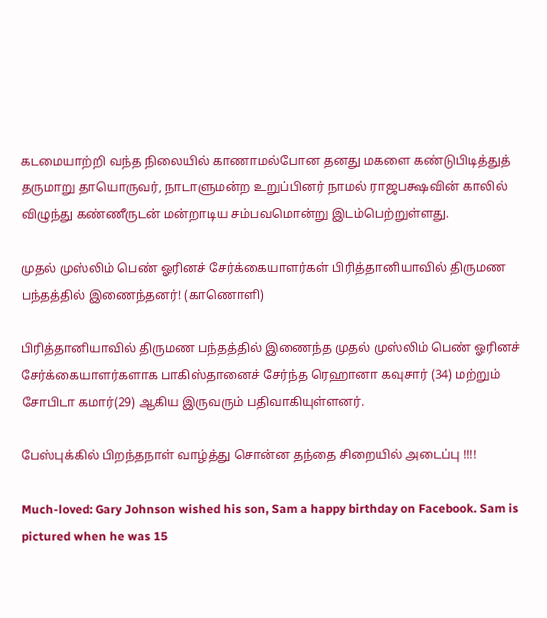கடமையாற்றி வந்த நிலையில் காணாமல்போன தனது மகளை கண்டுபிடித்துத் தருமாறு தாயொருவர், நாடாளுமன்ற உறுப்பினர் நாமல் ராஜபக்ஷவின் காலில் விழுந்து கண்ணீருடன் மன்றாடிய சம்பவமொன்று இடம்பெற்றுள்ளது.

முதல் முஸ்லிம் பெண் ஓரினச் சேர்க்கையாளர்கள் பிரித்தானியாவில் திருமண பந்தத்தில் இணைந்தனர்! (காணொளி)

பிரித்தானியாவில் திருமண பந்தத்தில் இணைந்த முதல் முஸ்லிம் பெண் ஓரினச் சேர்க்கையாளர்களாக பாகிஸ்தானைச் சேர்ந்த ரெஹானா கவுசார் (34) மற்றும் சோபிடா கமார்(29) ஆகிய இருவரும் பதிவாகியுள்ளனர்.

பேஸ்புக்கில் பிறந்தநாள் வாழ்த்து சொன்ன தந்தை சிறையில் அடைப்பு !!!!

Much-loved: Gary Johnson wished his son, Sam a happy birthday on Facebook. Sam is pictured when he was 15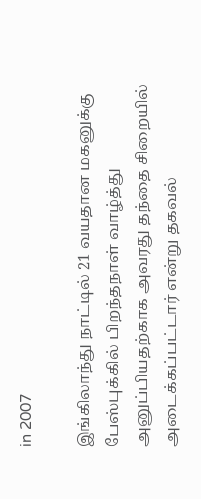in 2007

இங்கிலாந்து நாட்டில் 21 வயதான மகனுக்கு பேஸ்புக்கில் பிறந்தநாள் வாழ்த்து அனுப்பியதற்காக அவரது தந்தை சிறையில் அடைக்கப்பட்டார் என்று தகவல்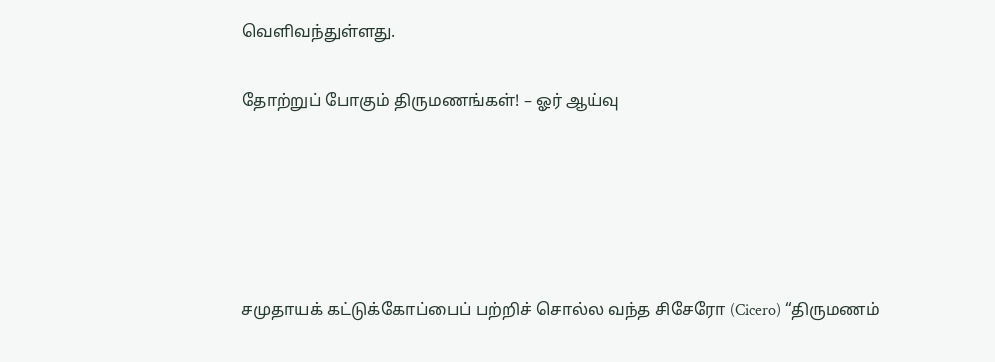வெளிவந்துள்ளது.

தோற்றுப் போகும் திருமணங்கள்! – ஓர் ஆய்வு





சமுதாயக் கட்டுக்கோப்பைப் பற்றிச் சொல்ல வந்த சிசேரோ (Cicero) “திருமணம்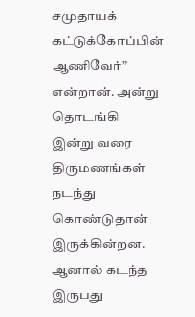சமுதாயக் கட்டுக்கோப்பின் ஆணிவேர்” என்றான். அன்று தொடங்கி இன்று வரை திருமணங்கள் நடந்து கொண்டுதான் இருக்கின்றன. ஆனால் கடந்த இருபது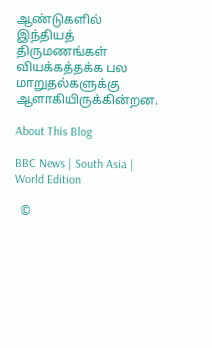ஆண்டுகளில் இந்தியத் திருமணங்கள் வியக்கத்தக்க பல மாறுதல்களுக்கு ஆளாகியிருக்கின்றன.

About This Blog

BBC News | South Asia | World Edition

  ©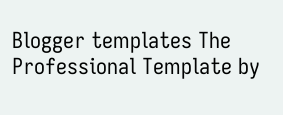Blogger templates The Professional Template by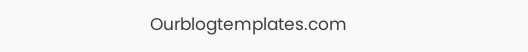Ourblogtemplates.com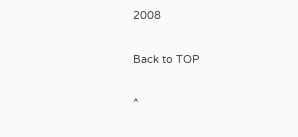2008

Back to TOP

^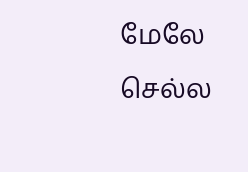மேலே செல்ல